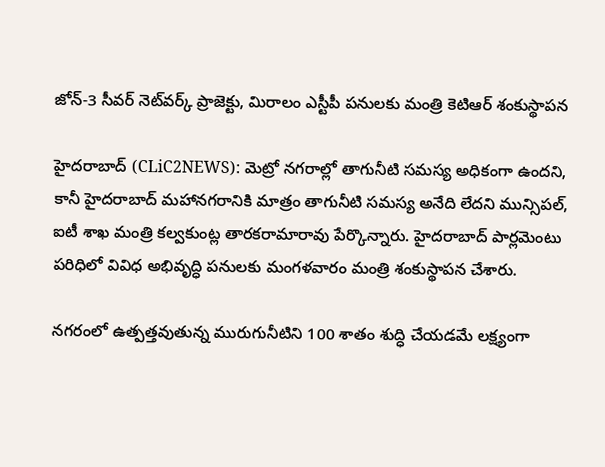జోన్-3 సీవ‌ర్ నెట్‌వ‌ర్క్ ప్రాజెక్టు, మిరాలం ఎస్టీపీ ప‌నుల‌కు మంత్రి కెటిఆర్‌ శంకుస్థాప‌న‌

హైద‌రాబాద్‌ (CLiC2NEWS): మెట్రో న‌గ‌రాల్లో తాగునీటి స‌మ‌స్య అధికంగా ఉంద‌ని, కానీ హైద‌రాబాద్ మ‌హాన‌గ‌రానికి మాత్రం తాగునీటి స‌మ‌స్య అనేది లేద‌ని మున్సిప‌ల్‌, ఐటీ శాఖ మంత్రి క‌ల్వ‌కుంట్ల తార‌క‌రామారావు పేర్కొన్నారు. హైద‌రాబాద్ పార్ల‌మెంటు ప‌రిధిలో వివిధ అభివృద్ధి ప‌నుల‌కు మంగ‌ళ‌వారం మంత్రి శంకుస్థాప‌న చేశారు.

న‌గ‌రంలో ఉత్ప‌త్త‌వుతున్న మురుగునీటిని 100 శాతం శుద్ధి చేయ‌డ‌మే ల‌క్ష్యంగా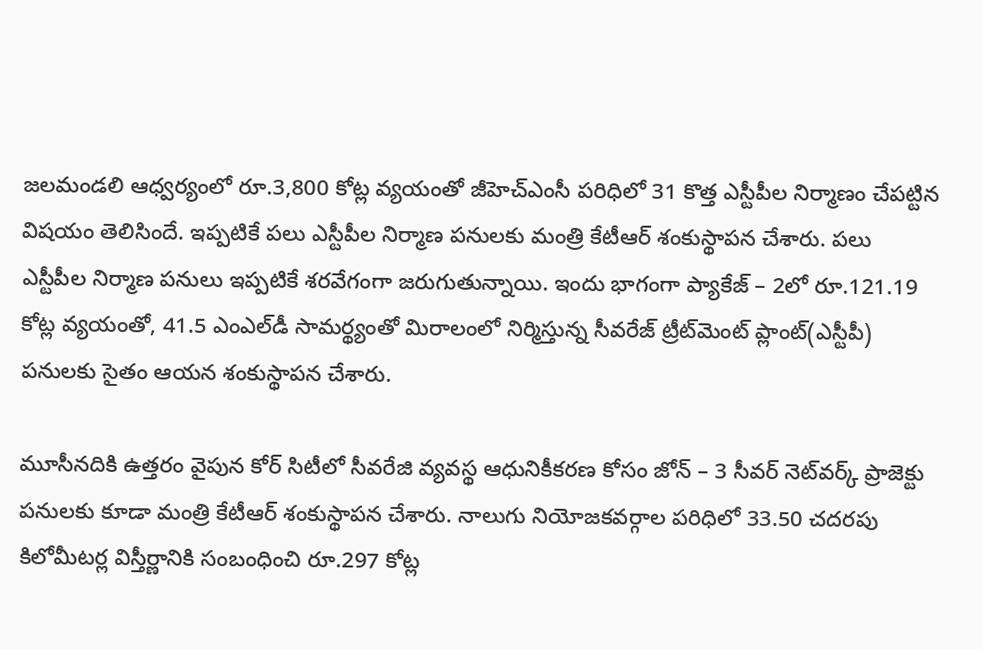జ‌ల‌మండ‌లి ఆధ్వ‌ర్యంలో రూ.3,800 కోట్ల వ్య‌యంతో జీహెచ్ఎంసీ ప‌రిధిలో 31 కొత్త ఎస్టీపీల నిర్మాణం చేప‌ట్టిన విష‌యం తెలిసిందే. ఇప్ప‌టికే ప‌లు ఎస్టీపీల నిర్మాణ ప‌నుల‌కు మంత్రి కేటీఆర్ శంకుస్థాప‌న చేశారు. ప‌లు ఎస్టీపీల నిర్మాణ ప‌నులు ఇప్ప‌టికే శ‌ర‌వేగంగా జ‌రుగుతున్నాయి. ఇందు భాగంగా ప్యాకేజ్ – 2లో రూ.121.19 కోట్ల వ్య‌యంతో, 41.5 ఎంఎల్‌డీ సామ‌ర్థ్యంతో మిరాలంలో నిర్మిస్తున్న సీవ‌రేజ్ ట్రీట్‌మెంట్ ప్లాంట్‌(ఎస్టీపీ) ప‌నుల‌కు సైతం ఆయ‌న శంకుస్థాప‌న చేశారు.

మూసీన‌దికి ఉత్త‌రం వైపున‌ కోర్ సిటీలో సీవ‌రేజి వ్య‌వ‌స్థ ఆధునికీక‌ర‌ణ కోసం జోన్ – 3 సీవ‌ర్ నెట్‌వ‌ర్క్ ప్రాజెక్టు ప‌నుల‌కు కూడా మంత్రి కేటీఆర్ శంకుస్థాప‌న చేశారు. నాలుగు నియోజ‌క‌వ‌ర్గాల ప‌రిధిలో 33.50 చ‌ద‌ర‌పు కిలోమీట‌ర్ల విస్తీర్ణానికి సంబంధించి రూ.297 కోట్ల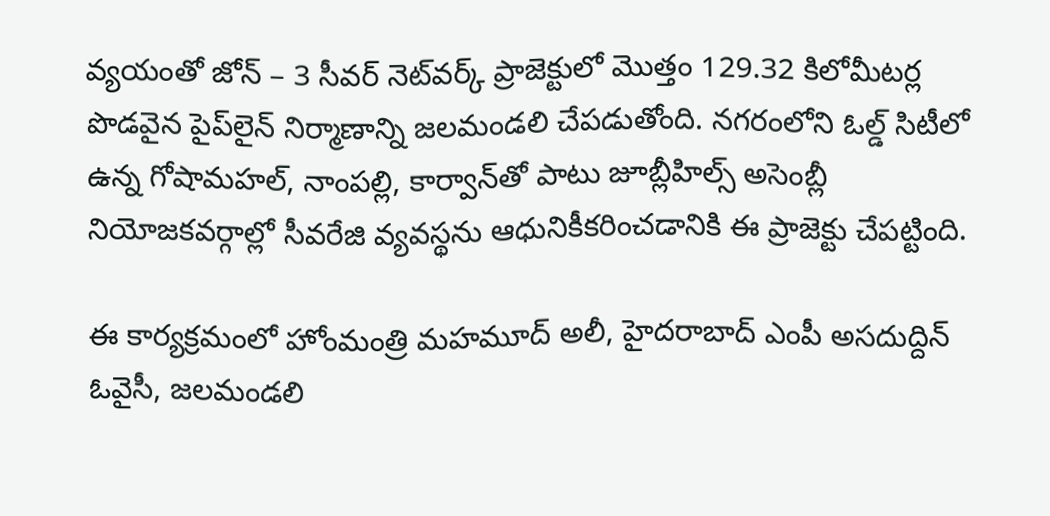వ్య‌యంతో జోన్ – 3 సీవ‌ర్ నెట్‌వ‌ర్క్ ప్రాజెక్టులో మొత్తం 129.32 కిలోమీట‌ర్ల పొడ‌వైన పైప్‌లైన్ నిర్మాణాన్ని జ‌ల‌మండ‌లి చేప‌డుతోంది. న‌గ‌రంలోని ఓల్డ్ సిటీలో ఉన్న గోషామ‌హ‌ల్‌, నాంప‌ల్లి, కార్వాన్‌తో పాటు జూబ్లీహిల్స్ అసెంబ్లీ నియోజ‌క‌వ‌ర్గాల్లో సీవ‌రేజి వ్య‌వ‌స్థ‌ను ఆధునికీక‌రించ‌డానికి ఈ ప్రాజెక్టు చేప‌ట్టింది.

ఈ కార్య‌క్ర‌మంలో హోంమంత్రి మ‌హ‌మూద్ అలీ, హైద‌రాబాద్ ఎంపీ అస‌దుద్దిన్ ఓవైసీ, జ‌ల‌మండ‌లి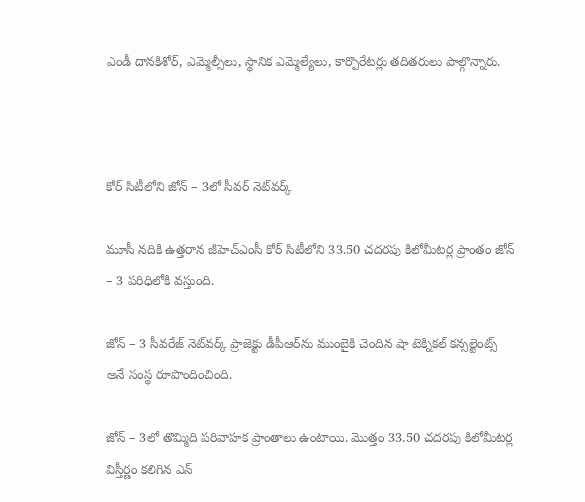ఎండీ దాన‌కిశోర్‌, ఎమ్మెల్సీలు, స్థానిక ఎమ్మెల్యేలు, కార్పొరేట‌ర్లు త‌దిత‌రులు పాల్గొన్నారు.



కోర్ సిటీలోని జోన్ – 3లో సీవ‌ర్ నెట్‌వ‌ర్క్‌

మూసీ న‌దికి ఉత్తరాన జీహెచ్ఎంసీ కోర్ సిటీలోని 33.50 చ‌ద‌ర‌పు కిలోమీట‌ర్ల ప్రాంతం జోన్ – 3 ప‌రిధిలోకి వ‌స్తుంది.

జోన్ – 3 సీవ‌రేజ్ నెట్‌వ‌ర్క్ ప్రాజెక్టు డీపీఆర్‌ను ముంబైకి చెందిన షా టెక్నిక‌ల్ క‌న్స‌ల్టెంట్స్ అనే సంస్థ రూపొందించింది.

జోన్ – 3లో తొమ్మిది ప‌రివాహ‌క ప్రాంతాలు ఉంటాయి. మొత్తం 33.50 చ‌ద‌ర‌పు కిలోమీట‌ర్ల విస్తీర్ణం క‌లిగిన‌ ఎన్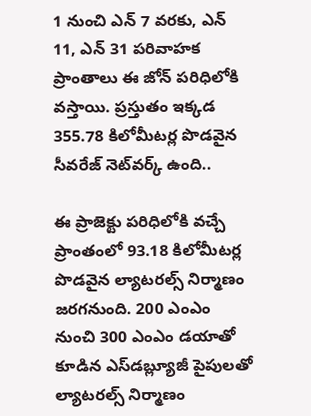1 నుంచి ఎన్ 7 వ‌ర‌కు, ఎన్ 11, ఎన్ 31 ప‌రివాహ‌క ప్రాంతాలు ఈ జోన్ ప‌రిధిలోకి వ‌స్తాయి. ప్ర‌స్తుతం ఇక్క‌డ 355.78 కిలోమీట‌ర్ల పొడ‌వైన‌ సీవ‌రేజ్ నెట్‌వ‌ర్క్ ఉంది..

ఈ ప్రాజెక్టు ప‌రిధిలోకి వ‌చ్చే ప్రాంతంలో 93.18 కిలోమీట‌ర్ల పొడ‌వైన ల్యాట‌ర‌ల్స్ నిర్మాణం జ‌ర‌గ‌నుంది. 200 ఎంఎం నుంచి 300 ఎంఎం డ‌యాతో కూడిన ఎస్‌డ‌బ్ల్యూజీ పైపుల‌తో ల్యాట‌రల్స్ నిర్మాణం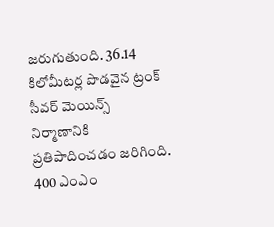జ‌రుగుతుంది. 36.14 కిలోమీట‌ర్ల‌ పొడ‌వైన ట్రంక్‌ సీవ‌ర్ మెయిన్స్ నిర్మాణానికి ప్ర‌తిపాదించ‌డం జ‌రిగింది. 400 ఎంఎం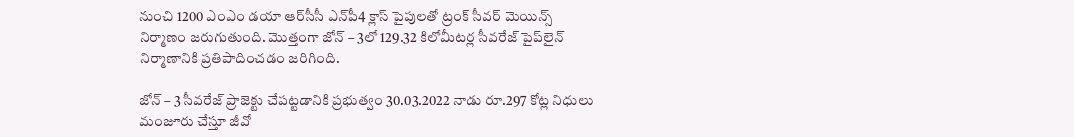నుంచి 1200 ఎంఎం డ‌యా ఆర్‌సీసీ ఎన్‌పీ4 క్లాస్ పైపుల‌తో ట్రంక్‌ సీవ‌ర్ మెయిన్స్ నిర్మాణం జ‌రుగుతుంది. మొత్తంగా జోన్ – 3లో 129.32 కిలోమీట‌ర్ల సీవ‌రేజ్ పైప్‌లైన్ నిర్మాణానికి ప్ర‌తిపా‌దించ‌డం జ‌రిగింది.

జోన్ – 3 సీవ‌రేజ్ ప్రాజెక్టు చేప‌ట్ట‌డానికి ప్ర‌భుత్వం 30.03.2022 నాడు రూ.297 కోట్ల నిధులు మంజూరు చేస్తూ జీవో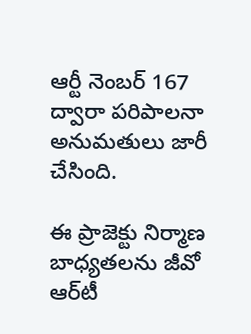ఆర్టీ నెంబ‌ర్ 167 ద్వారా ప‌రిపాల‌నా అనుమ‌తులు జారీ చేసింది.

ఈ ప్రాజెక్టు నిర్మాణ బాధ్య‌త‌ల‌ను జీవో ఆర్‌టీ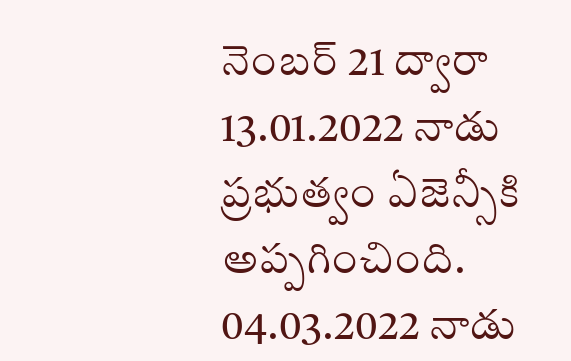నెంబ‌ర్ 21 ద్వారా 13.01.2022 నాడు ప్ర‌భుత్వం ఏజెన్సీకి అప్ప‌గించింది. 04.03.2022 నాడు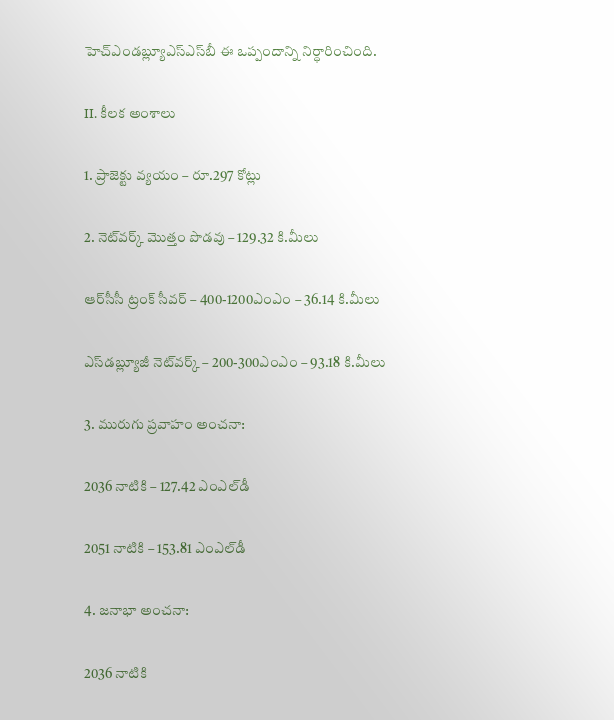హెచ్ఎండ‌బ్ల్యూఎస్ఎస్‌బీ ఈ ఒప్పందాన్ని నిర్ధారించింది.

II. కీల‌క అంశాలు

1. ప్రాజెక్టు వ్య‌యం – రూ.297 కోట్లు

2. నెట్‌వ‌ర్క్ మొత్తం పొడ‌వు – 129.32 కి.మీలు

ఆర్‌సీసీ ట్రంక్ సీవ‌ర్‌ – 400-1200ఎంఎం – 36.14 కి.మీలు

ఎస్‌డ‌బ్ల్యూజీ నెట్‌వ‌ర్క్‌ – 200-300ఎంఎం – 93.18 కి.మీలు

3. మురుగు ప్ర‌వాహం అంచ‌నా:

2036 నాటికి – 127.42 ఎంఎల్‌డీ

2051 నాటికి – 153.81 ఎంఎల్‌డీ

4. జ‌నాభా అంచ‌నా:

2036 నాటికి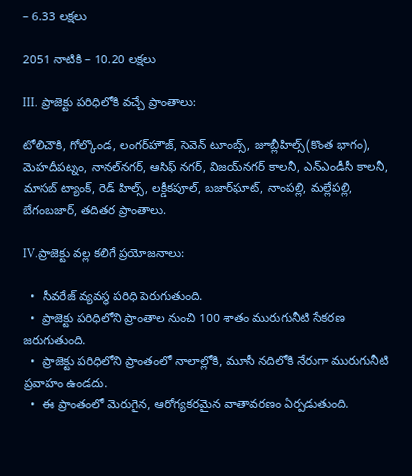– 6.33 ల‌క్ష‌లు

2051 నాటికి – 10.20 ల‌క్ష‌లు

III. ప్రాజెక్టు ప‌రిధిలోకి వ‌చ్చే ప్రాంతాలు:

టోలిచౌకి, గోల్కొండ‌, లంగ‌ర్‌హౌజ్‌, సెవెన్‌ టూంబ్స్‌, జూబ్లీహిల్స్‌(కొంత భాగం), మెహ‌దీప‌ట్నం, నాన‌ల్‌న‌గ‌ర్‌, ఆసిఫ్ న‌గ‌ర్‌, విజ‌య్‌న‌గ‌ర్ కాల‌నీ, ఎన్ఎండీసీ కాల‌నీ, మాస‌బ్ ట్యాంక్‌, రెడ్ హిల్స్‌, ల‌క్డీక‌పూల్‌, బ‌జార్‌ఘాట్‌, నాంప‌ల్లి, మ‌ల్లేప‌ల్లి, బేగంబ‌జార్‌, త‌దిత‌ర ప్రాంతాలు.

IV.ప్రాజెక్టు వ‌ల్ల క‌లిగే ప్ర‌యోజ‌నాలు:

  •  సీవ‌రేజ్ వ్య‌వ‌స్థ పరిధి పెరుగుతుంది.
  •  ప్రాజెక్టు ప‌రిధిలోని ప్రాంతాల నుంచి 100 శాతం మురుగునీటి సేక‌ర‌ణ జ‌రుగుతుంది.
  •  ప్రాజెక్టు ప‌రిధిలోని ప్రాంతంలో నాలాల్లోకి, మూసీ న‌దిలోకి నేరుగా మురుగునీటి ప్ర‌వాహం ఉండ‌దు.
  •  ఈ ప్రాంతంలో మెరుగైన‌, ఆరోగ్య‌క‌ర‌మైన వాతావ‌ర‌ణం ఏర్ప‌డుతుంది.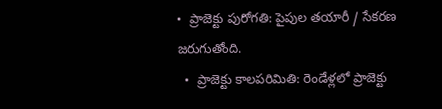•  ప్రాజెక్టు పురోగ‌తి: పైపుల త‌యారీ / సేక‌ర‌ణ జ‌రుగుతోంది.
  •  ప్రాజెక్టు కాల‌ప‌రిమితి: రెండేళ్ల‌లో ప్రాజెక్టు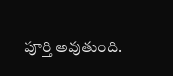పూర్తి అవుతుంది.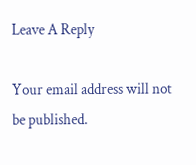Leave A Reply

Your email address will not be published.